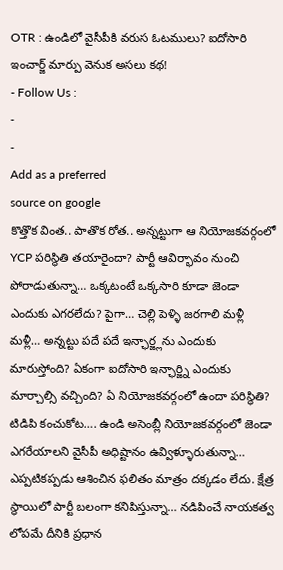OTR : ఉండిలో వైసీపీకి వరుస ఓటములు? ఐదోసారి ఇంచార్జ్ మార్పు వెనుక అసలు కథ!
- Follow Us :
-
-
Add as a preferred
source on google
కొత్తొక వింత.. పాతొక రోత.. అన్నట్టుగా ఆ నియోజకవర్గంలో YCP పరిస్థితి తయారైందా? పార్టీ ఆవిర్భావం నుంచి పోరాడుతున్నా… ఒక్కటంటే ఒక్కసారి కూడా జెండా ఎందుకు ఎగరలేదు? పైగా… చెల్లి పెళ్ళి జరగాలి మళ్లీ మళ్లీ… అన్నట్టు పదే పదే ఇన్ఛార్జ్లను ఎందుకు మారుస్తోంది? ఏకంగా ఐదోసారి ఇన్ఛార్జ్ని ఎందుకు మార్చాల్సి వచ్చింది? ఏ నియోజకవర్గంలో ఉందా పరిస్థితి? టిడిపి కంచుకోట…. ఉండి అసెంబ్లీ నియోజకవర్గంలో జెండా ఎగరేయాలని వైసీపీ అధిష్టానం ఉవ్విళ్ళూరుతున్నా… ఎప్పటికప్పడు ఆశించిన ఫలితం మాత్రం దక్కడం లేదు. క్షేత్ర స్థాయిలో పార్టీ బలంగా కనిపిస్తున్నా… నడిపించే నాయకత్వ లోపమే దీనికి ప్రధాన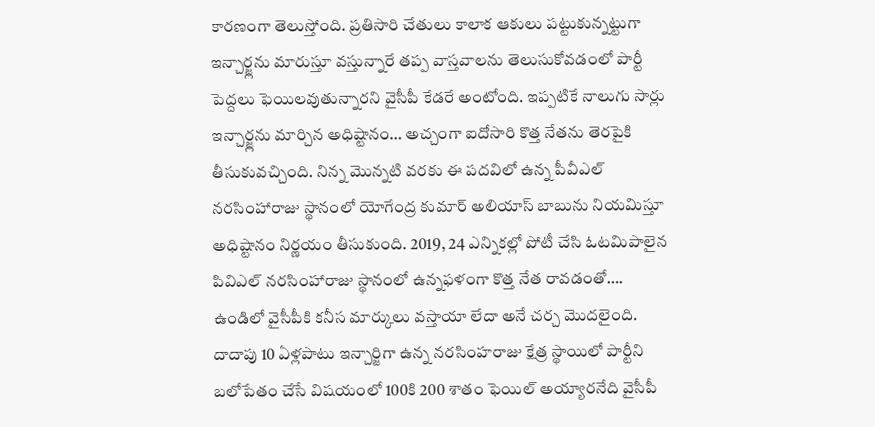కారణంగా తెలుస్తోంది. ప్రతిసారి చేతులు కాలాక ఆకులు పట్టుకున్నట్టుగా ఇన్చార్జ్లను మారుస్తూ వస్తున్నారే తప్ప వాస్తవాలను తెలుసుకోవడంలో పార్టీ పెద్దలు ఫెయిలవుతున్నారని వైసీపీ కేడరే అంటోంది. ఇప్పటికే నాలుగు సార్లు ఇన్చార్జ్లను మార్చిన అధిష్టానం… అచ్చంగా ఐదోసారి కొత్త నేతను తెరపైకి తీసుకువచ్చింది. నిన్న మొన్నటి వరకు ఈ పదవిలో ఉన్న పీవీఎల్ నరసింహారాజు స్థానంలో యోగేంద్ర కుమార్ అలియాస్ బాబును నియమిస్తూ అధిష్టానం నిర్ణయం తీసుకుంది. 2019, 24 ఎన్నికల్లో పోటీ చేసి ఓటమిపాలైన పివిఎల్ నరసింహారాజు స్థానంలో ఉన్నఫళంగా కొత్త నేత రావడంతో…. ఉండిలో వైసీపీకి కనీస మార్కులు వస్తాయా లేదా అనే చర్చ మొదలైంది. దాదాపు 10 ఏళ్లపాటు ఇన్చార్జిగా ఉన్న నరసింహరాజు క్షేత్ర స్థాయిలో పార్టీని బలోపేతం చేసే విషయంలో 100కి 200 శాతం ఫెయిల్ అయ్యారనేది వైసీపీ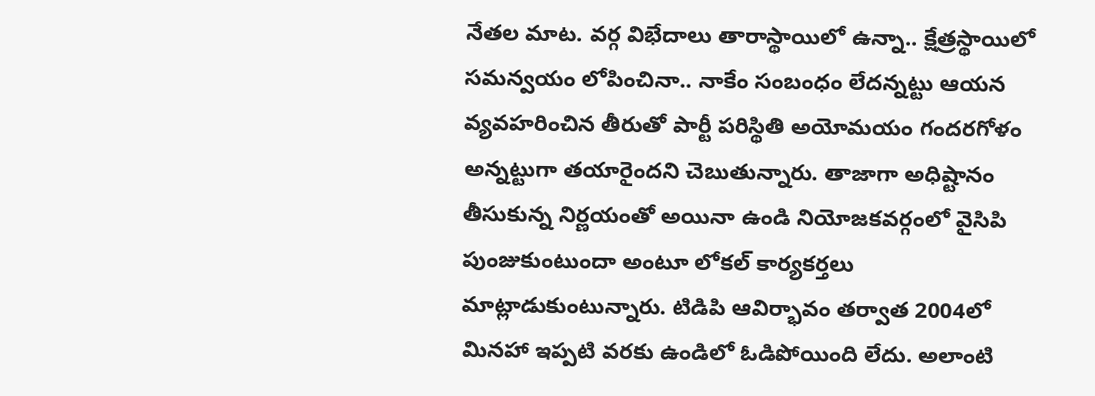నేతల మాట. వర్గ విభేదాలు తారాస్థాయిలో ఉన్నా.. క్షేత్రస్థాయిలో సమన్వయం లోపించినా.. నాకేం సంబంధం లేదన్నట్టు ఆయన వ్యవహరించిన తీరుతో పార్టీ పరిస్థితి అయోమయం గందరగోళం అన్నట్టుగా తయారైందని చెబుతున్నారు. తాజాగా అధిష్టానం తీసుకున్న నిర్ణయంతో అయినా ఉండి నియోజకవర్గంలో వైసిపి పుంజుకుంటుందా అంటూ లోకల్ కార్యకర్తలు మాట్లాడుకుంటున్నారు. టిడిపి ఆవిర్భావం తర్వాత 2004లో మినహా ఇప్పటి వరకు ఉండిలో ఓడిపోయింది లేదు. అలాంటి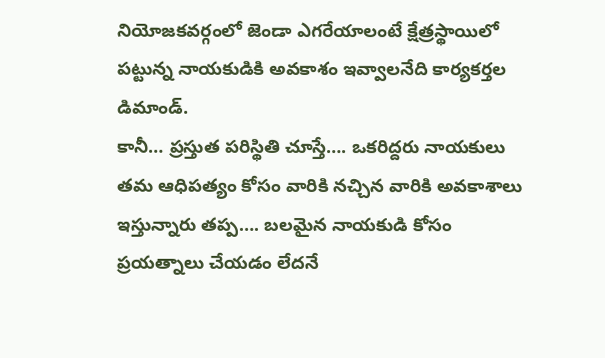నియోజకవర్గంలో జెండా ఎగరేయాలంటే క్షేత్రస్థాయిలో పట్టున్న నాయకుడికి అవకాశం ఇవ్వాలనేది కార్యకర్తల డిమాండ్.
కానీ… ప్రస్తుత పరిస్థితి చూస్తే…. ఒకరిద్దరు నాయకులు తమ ఆధిపత్యం కోసం వారికి నచ్చిన వారికి అవకాశాలు ఇస్తున్నారు తప్ప…. బలమైన నాయకుడి కోసం ప్రయత్నాలు చేయడం లేదనే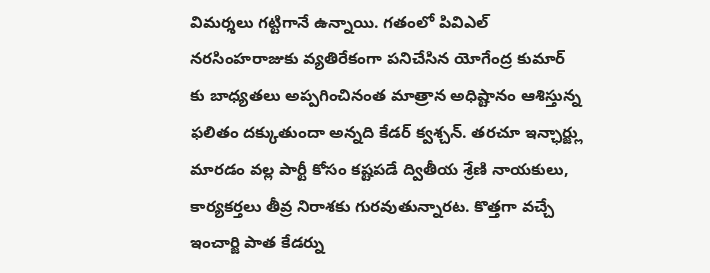విమర్శలు గట్టిగానే ఉన్నాయి. గతంలో పివిఎల్ నరసింహరాజుకు వ్యతిరేకంగా పనిచేసిన యోగేంద్ర కుమార్ కు బాధ్యతలు అప్పగించినంత మాత్రాన అధిష్టానం ఆశిస్తున్న ఫలితం దక్కుతుందా అన్నది కేడర్ క్వశ్చన్. తరచూ ఇన్ఛార్జ్లు మారడం వల్ల పార్టీ కోసం కష్టపడే ద్వితీయ శ్రేణి నాయకులు, కార్యకర్తలు తీవ్ర నిరాశకు గురవుతున్నారట. కొత్తగా వచ్చే ఇంచార్జి పాత కేడర్ను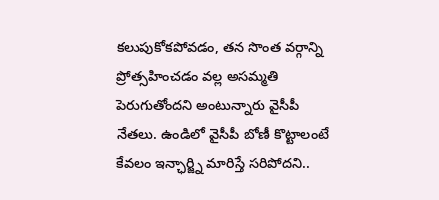కలుపుకోకపోవడం, తన సొంత వర్గాన్ని ప్రోత్సహించడం వల్ల అసమ్మతి పెరుగుతోందని అంటున్నారు వైసీపీ నేతలు. ఉండిలో వైసీపీ బోణీ కొట్టాలంటే కేవలం ఇన్ఛార్జ్ని మారిస్తే సరిపోదని..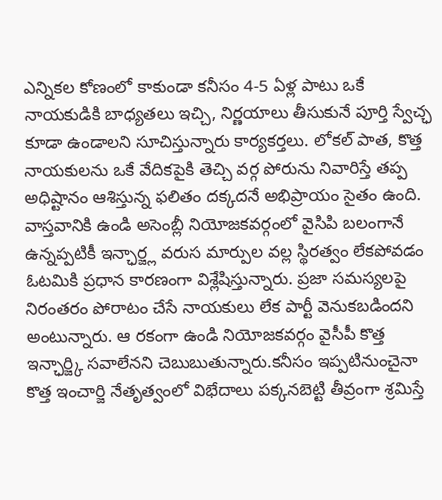ఎన్నికల కోణంలో కాకుండా కనీసం 4-5 ఏళ్ల పాటు ఒకే నాయకుడికి బాధ్యతలు ఇచ్చి, నిర్ణయాలు తీసుకునే పూర్తి స్వేచ్ఛ కూడా ఉండాలని సూచిస్తున్నారు కార్యకర్తలు. లోకల్ పాత, కొత్త నాయకులను ఒకే వేదికపైకి తెచ్చి వర్గ పోరును నివారిస్తే తప్ప అధిష్టానం ఆశిస్తున్న ఫలితం దక్కదనే అభిప్రాయం సైతం ఉంది. వాస్తవానికి ఉండి అసెంబ్లీ నియోజకవర్గంలో వైసిపి బలంగానే ఉన్నప్పటికీ ఇన్ఛార్జ్ల వరుస మార్పుల వల్ల స్థిరత్వం లేకపోవడం ఓటమికి ప్రధాన కారణంగా విశ్లేషిస్తున్నారు. ప్రజా సమస్యలపై నిరంతరం పోరాటం చేసే నాయకులు లేక పార్టీ వెనుకబడిందని అంటున్నారు. ఆ రకంగా ఉండి నియోజకవర్గం వైసీపీ కొత్త ఇన్ఛార్జ్కి సవాలేనని చెబుబుతున్నారు.కనీసం ఇప్పటినుంచైనా కొత్త ఇంచార్జి నేతృత్వంలో విభేదాలు పక్కనబెట్టి తీవ్రంగా శ్రమిస్తే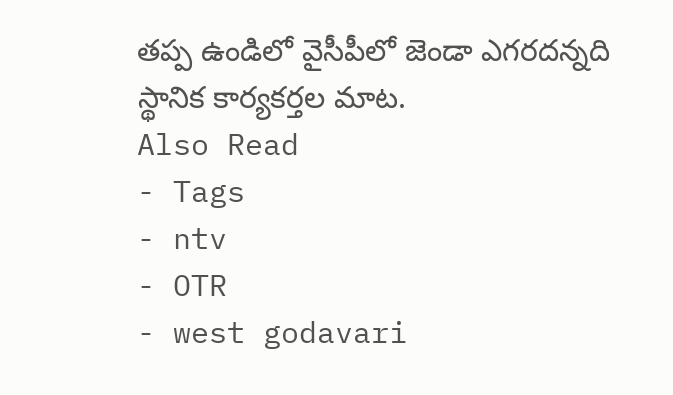తప్ప ఉండిలో వైసీపీలో జెండా ఎగరదన్నది స్థానిక కార్యకర్తల మాట.
Also Read
- Tags
- ntv
- OTR
- west godavari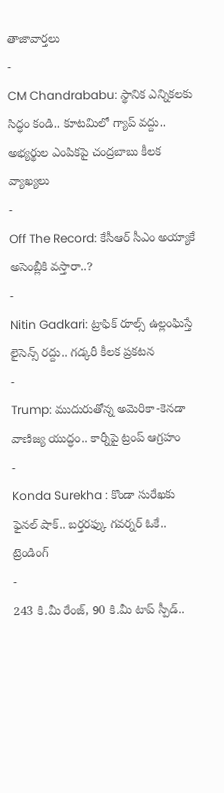తాజావార్తలు
-
CM Chandrababu: స్థానిక ఎన్నికలకు సిద్ధం కండి.. కూటమిలో గ్యాప్ వద్దు.. అభ్యర్థుల ఎంపికపై చంద్రబాబు కీలక వ్యాఖ్యలు
-
Off The Record: కేసీఆర్ సీఎం అయ్యాకే అసెంబ్లీకి వస్తారా..?
-
Nitin Gadkari: ట్రాఫిక్ రూల్స్ ఉల్లంఘిస్తే లైసెన్స్ రద్దు.. గడ్కరీ కీలక ప్రకటన
-
Trump: ముదురుతోన్న అమెరికా-కెనడా వాణిజ్య యుద్ధం.. కార్నీపై ట్రంప్ ఆగ్రహం
-
Konda Surekha : కొండా సురేఖకు ఫైనల్ షాక్.. బర్తరఫ్కు గవర్నర్ ఓకే..
ట్రెండింగ్
-
243 కి.మీ రేంజ్, 90 కి.మీ టాప్ స్పీడ్..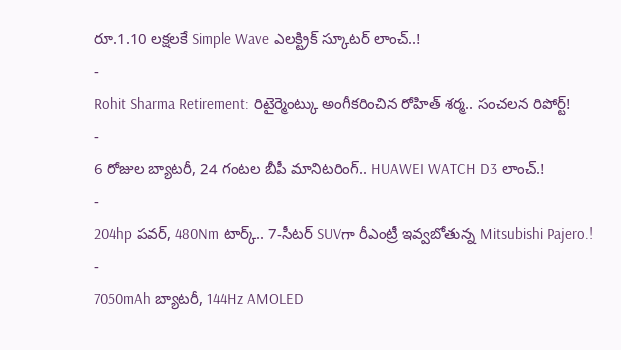రూ.1.10 లక్షలకే Simple Wave ఎలక్ట్రిక్ స్కూటర్ లాంచ్..!
-
Rohit Sharma Retirement: రిటైర్మెంట్కు అంగీకరించిన రోహిత్ శర్మ.. సంచలన రిపోర్ట్!
-
6 రోజుల బ్యాటరీ, 24 గంటల బీపీ మానిటరింగ్.. HUAWEI WATCH D3 లాంచ్.!
-
204hp పవర్, 480Nm టార్క్.. 7-సీటర్ SUVగా రీఎంట్రీ ఇవ్వబోతున్న Mitsubishi Pajero.!
-
7050mAh బ్యాటరీ, 144Hz AMOLED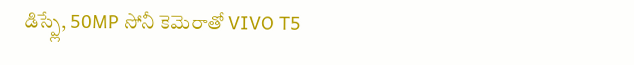డిస్ప్లే, 50MP సోనీ కెమెరాతో VIVO T5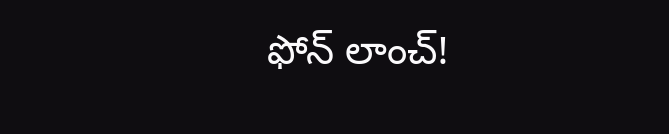ఫోన్ లాంచ్!